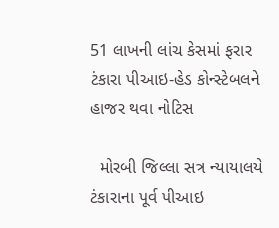51 લાખની લાંચ કેસમાં ફરાર ટંકારા પીઆઇ-હેડ કોન્સ્ટેબલને હાજર થવા નોટિસ

  મોરબી જિલ્લા સત્ર ન્યાયાલયે ટંકારાના પૂર્વ પીઆઇ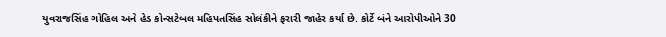યુવરાજસિંહ ગોહિલ અને હેડ કોન્સટેબલ મહિપતસિંહ સોલંકીને ફરારી જાહેર કર્યા છે. કોર્ટે બંને આરોપીઓને 30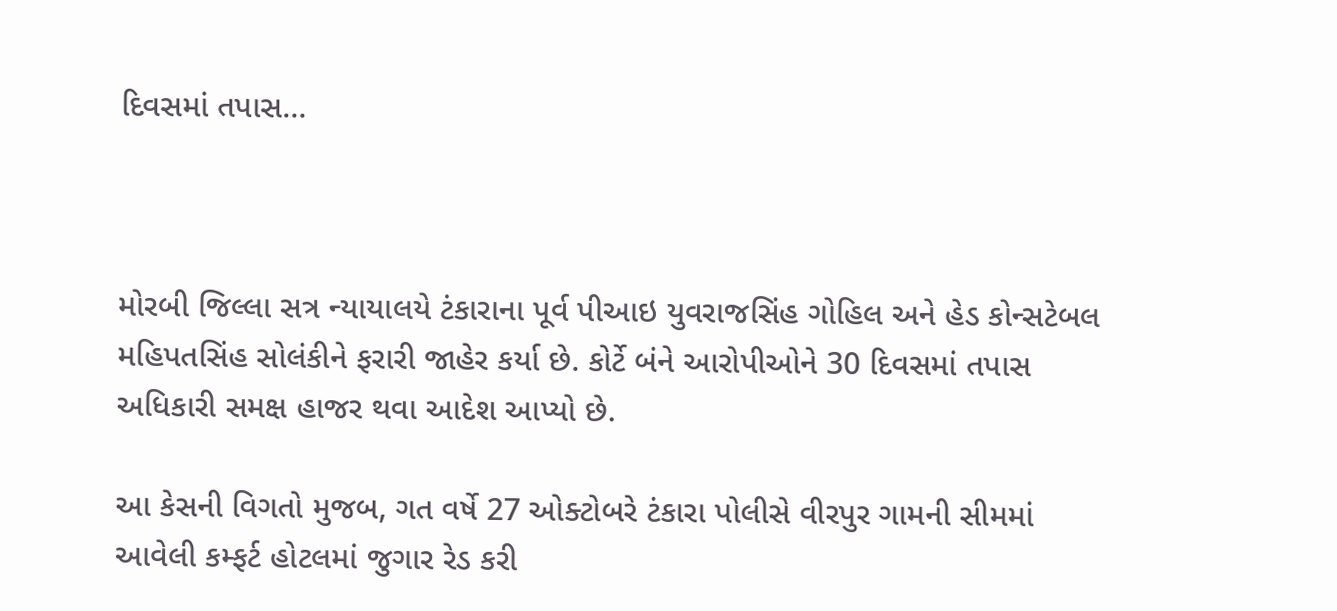દિવસમાં તપાસ…



મોરબી જિલ્લા સત્ર ન્યાયાલયે ટંકારાના પૂર્વ પીઆઇ યુવરાજસિંહ ગોહિલ અને હેડ કોન્સટેબલ મહિપતસિંહ સોલંકીને ફરારી જાહેર કર્યા છે. કોર્ટે બંને આરોપીઓને 30 દિવસમાં તપાસ અધિકારી સમક્ષ હાજર થવા આદેશ આપ્યો છે.

આ કેસની વિગતો મુજબ, ગત વર્ષે 27 ઓક્ટોબરે ટંકારા પોલીસે વીરપુર ગામની સીમમાં આવેલી કમ્ફર્ટ હોટલમાં જુગાર રેડ કરી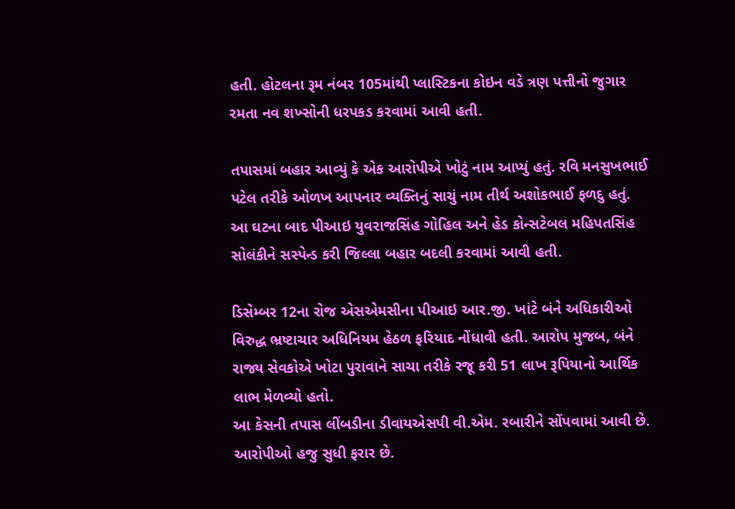હતી. હોટલના રૂમ નંબર 105માંથી પ્લાસ્ટિકના કોઇન વડે ત્રણ પત્તીનો જુગાર રમતા નવ શખ્સોની ધરપકડ કરવામાં આવી હતી.

તપાસમાં બહાર આવ્યું કે એક આરોપીએ ખોટું નામ આપ્યું હતું. રવિ મનસુખભાઈ પટેલ તરીકે ઓળખ આપનાર વ્યક્તિનું સાચું નામ તીર્થ અશોકભાઈ ફળદુ હતું. આ ઘટના બાદ પીઆઇ યુવરાજસિંહ ગોહિલ અને હેડ કોન્સટેબલ મહિપતસિંહ સોલંકીને સસ્પેન્ડ કરી જિલ્લા બહાર બદલી કરવામાં આવી હતી.

ડિસેમ્બર 12ના રોજ એસએમસીના પીઆઇ આર.જી. ખાંટે બંને અધિકારીઓ વિરુદ્ધ ભ્રષ્ટાચાર અધિનિયમ હેઠળ ફરિયાદ નોંધાવી હતી. આરોપ મુજબ, બંને રાજ્ય સેવકોએ ખોટા પુરાવાને સાચા તરીકે રજૂ કરી 51 લાખ રૂપિયાનો આર્થિક લાભ મેળવ્યો હતો.
આ કેસની તપાસ લીંબડીના ડીવાયએસપી વી.એમ. રબારીને સોંપવામાં આવી છે. આરોપીઓ હજુ સુધી ફરાર છે.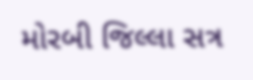મોરબી જિલ્લા સત્ર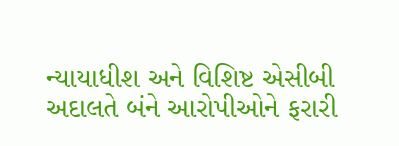ન્યાયાધીશ અને વિશિષ્ટ એસીબી અદાલતે બંને આરોપીઓને ફરારી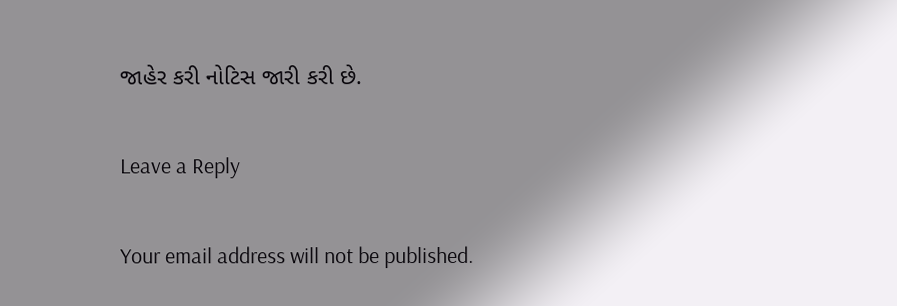જાહેર કરી નોટિસ જારી કરી છે.

Leave a Reply

Your email address will not be published.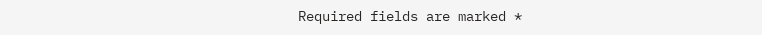Required fields are marked *